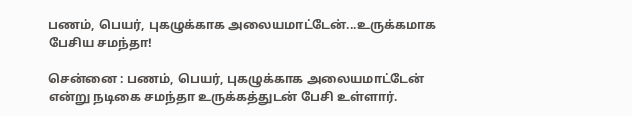பணம், பெயர், புகழுக்காக அலையமாட்டேன்...உருக்கமாக பேசிய சமந்தா!

சென்னை : பணம், பெயர், புகழுக்காக அலையமாட்டேன் என்று நடிகை சமந்தா உருக்கத்துடன் பேசி உள்ளார்.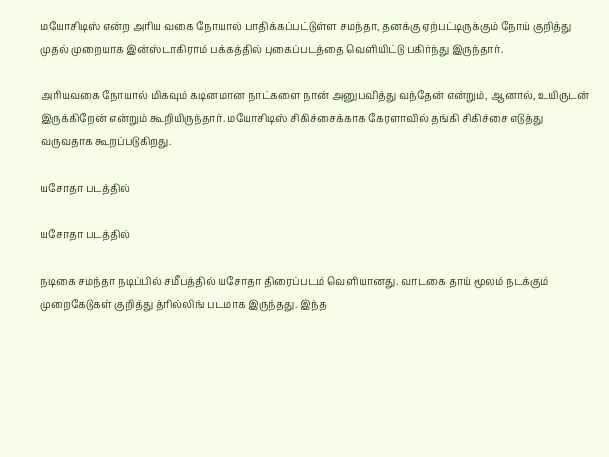மயோசிடிஸ் என்ற அரிய வகை நோயால் பாதிக்கப்பட்டுள்ள சமந்தா, தனக்கு ஏற்பட்டிருக்கும் நோய் குறித்து முதல் முறையாக இன்ஸ்டாகிராம் பக்கத்தில் புகைப்படத்தை வெளியிட்டு பகிர்ந்து இருந்தார்.

அரியவகை நோயால் மிகவும் கடினமான நாட்களை நான் அனுபவித்து வந்தேன் என்றும், ஆனால், உயிருடன் இருக்கிறேன் என்றும் கூறியிருந்தார். மயோசிடிஸ் சிகிச்சைக்காக கேரளாவில் தங்கி சிகிச்சை எடுத்து வருவதாக கூறப்படுகிறது.

யசோதா படத்தில்

யசோதா படத்தில்

நடிகை சமந்தா நடிப்பில் சமீபத்தில் யசோதா திரைப்படம் வெளியானது. வாடகை தாய் மூலம் நடக்கும் முறைகேடுகள் குறித்து த்ரில்லிங் படமாக இருந்தது. இந்த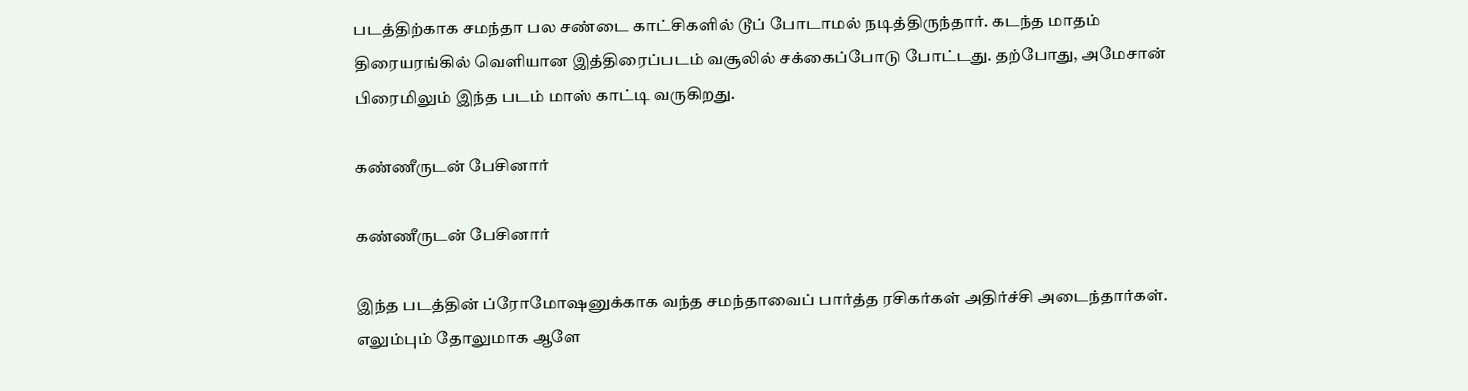படத்திற்காக சமந்தா பல சண்டை காட்சிகளில் டூப் போடாமல் நடித்திருந்தார். கடந்த மாதம் திரையரங்கில் வெளியான இத்திரைப்படம் வசூலில் சக்கைப்போடு போட்டது. தற்போது, அமேசான் பிரைமிலும் இந்த படம் மாஸ் காட்டி வருகிறது.

கண்ணீருடன் பேசினார்

கண்ணீருடன் பேசினார்

இந்த படத்தின் ப்ரோமோஷனுக்காக வந்த சமந்தாவைப் பார்த்த ரசிகர்கள் அதிர்ச்சி அடைந்தார்கள். எலும்பும் தோலுமாக ஆளே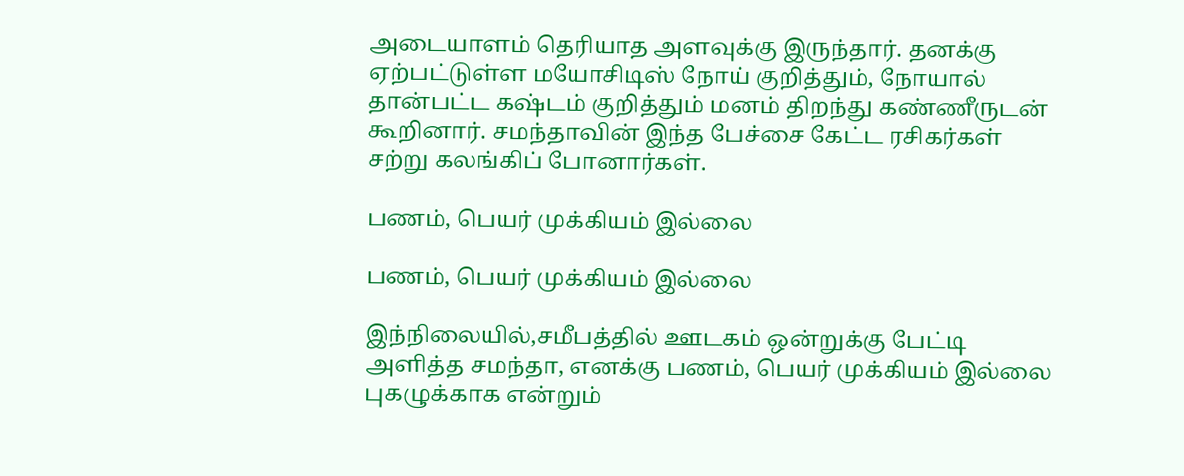அடையாளம் தெரியாத அளவுக்கு இருந்தார். தனக்கு ஏற்பட்டுள்ள மயோசிடிஸ் நோய் குறித்தும், நோயால் தான்பட்ட கஷ்டம் குறித்தும் மனம் திறந்து கண்ணீருடன் கூறினார். சமந்தாவின் இந்த பேச்சை கேட்ட ரசிகர்கள் சற்று கலங்கிப் போனார்கள்.

பணம், பெயர் முக்கியம் இல்லை

பணம், பெயர் முக்கியம் இல்லை

இந்நிலையில்,சமீபத்தில் ஊடகம் ஒன்றுக்கு பேட்டி அளித்த சமந்தா, எனக்கு பணம், பெயர் முக்கியம் இல்லை புகழுக்காக என்றும்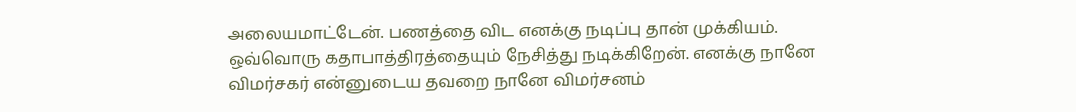அலையமாட்டேன். பணத்தை விட எனக்கு நடிப்பு தான் முக்கியம். ஒவ்வொரு கதாபாத்திரத்தையும் நேசித்து நடிக்கிறேன். எனக்கு நானே விமர்சகர் என்னுடைய தவறை நானே விமர்சனம்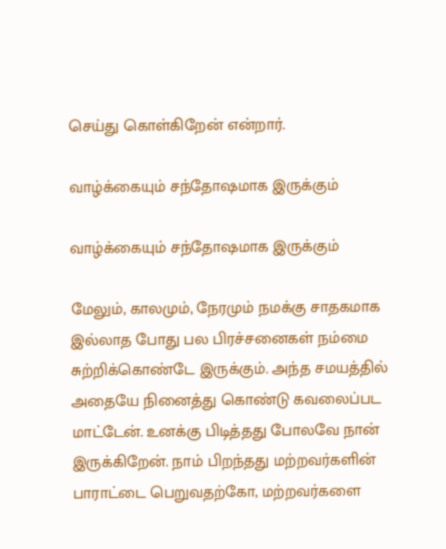செய்து கொள்கிறேன் என்றார்.

வாழ்க்கையும் சந்தோஷமாக இருக்கும்

வாழ்க்கையும் சந்தோஷமாக இருக்கும்

மேலும், காலமும், நேரமும் நமக்கு சாதகமாக இல்லாத போது பல பிரச்சனைகள் நம்மை சுற்றிக்கொண்டே இருக்கும். அந்த சமயத்தில் அதையே நினைத்து கொண்டு கவலைப்பட மாட்டேன். உனக்கு பிடித்தது போலவே நான் இருக்கிறேன். நாம் பிறந்தது மற்றவர்களின் பாராட்டை பெறுவதற்கோ, மற்றவர்களை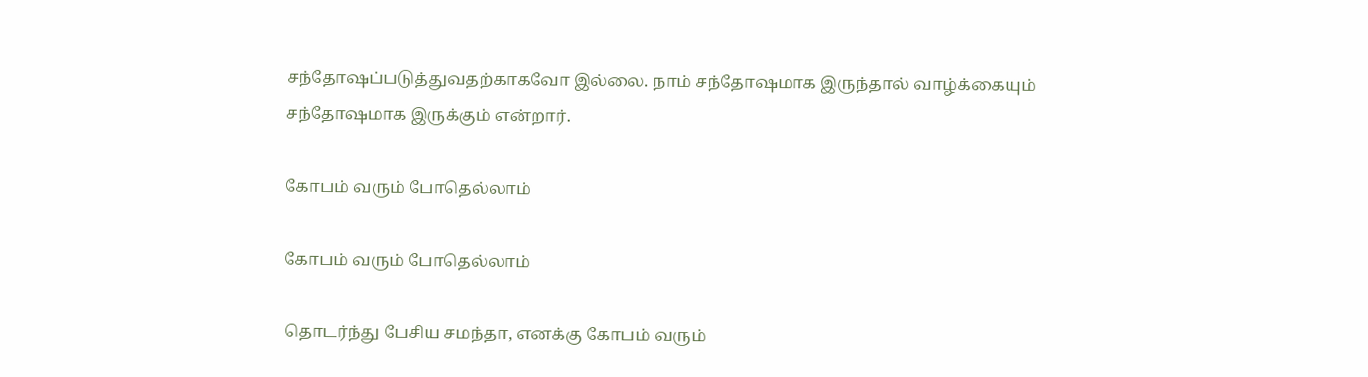சந்தோஷப்படுத்துவதற்காகவோ இல்லை. நாம் சந்தோஷமாக இருந்தால் வாழ்க்கையும் சந்தோஷமாக இருக்கும் என்றார்.

கோபம் வரும் போதெல்லாம்

கோபம் வரும் போதெல்லாம்

தொடர்ந்து பேசிய சமந்தா, எனக்கு கோபம் வரும்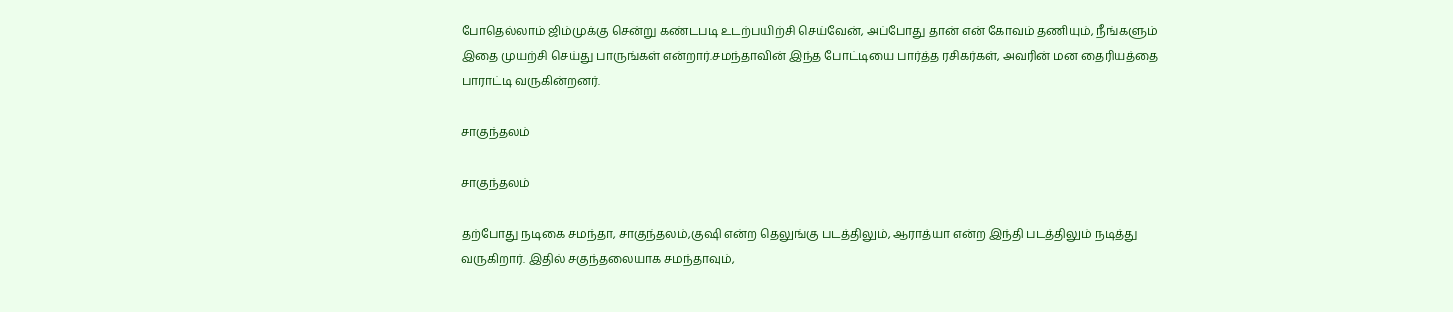போதெல்லாம் ஜிம்முக்கு சென்று கண்டபடி உடற்பயிற்சி செய்வேன், அப்போது தான் என் கோவம் தணியும், நீங்களும் இதை முயற்சி செய்து பாருங்கள் என்றார்.சமந்தாவின் இந்த போட்டியை பார்த்த ரசிகர்கள், அவரின் மன தைரியத்தை பாராட்டி வருகின்றனர்.

சாகுந்தலம்

சாகுந்தலம்

தற்போது நடிகை சமந்தா, சாகுந்தலம்,குஷி என்ற தெலுங்கு படத்திலும், ஆராத்யா என்ற இந்தி படத்திலும் நடித்து வருகிறார். இதில் சகுந்தலையாக சமந்தாவும்,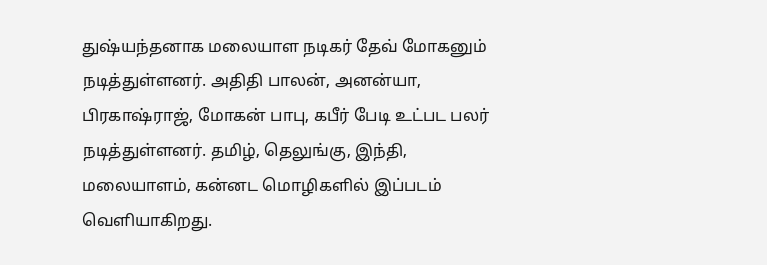துஷ்யந்தனாக மலையாள நடிகர் தேவ் மோகனும் நடித்துள்ளனர். அதிதி பாலன், அனன்யா, பிரகாஷ்ராஜ், மோகன் பாபு, கபீர் பேடி உட்பட பலர் நடித்துள்ளனர். தமிழ், தெலுங்கு, இந்தி, மலையாளம், கன்னட மொழிகளில் இப்படம் வெளியாகிறது.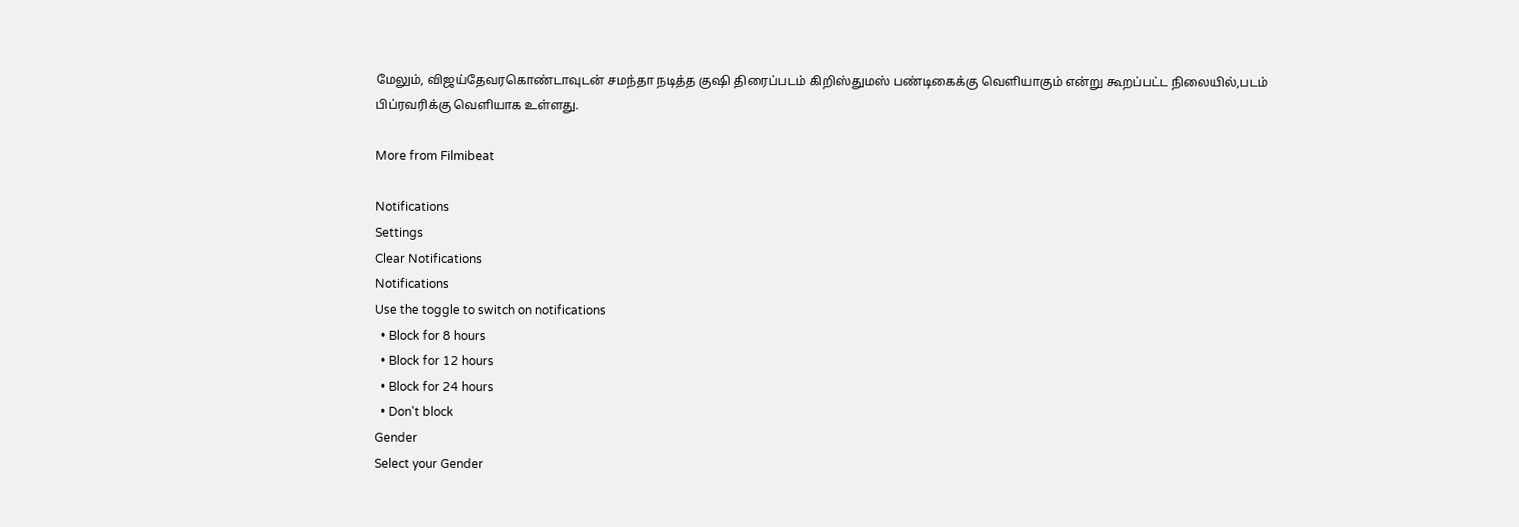மேலும், விஜய்தேவரகொண்டாவுடன் சமந்தா நடித்த குஷி திரைப்படம் கிறிஸ்துமஸ் பண்டிகைக்கு வெளியாகும் என்று கூறப்பட்ட நிலையில்,படம் பிப்ரவரிக்கு வெளியாக உள்ளது.

More from Filmibeat

Notifications
Settings
Clear Notifications
Notifications
Use the toggle to switch on notifications
  • Block for 8 hours
  • Block for 12 hours
  • Block for 24 hours
  • Don't block
Gender
Select your Gender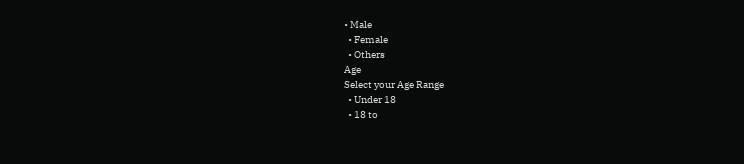• Male
  • Female
  • Others
Age
Select your Age Range
  • Under 18
  • 18 to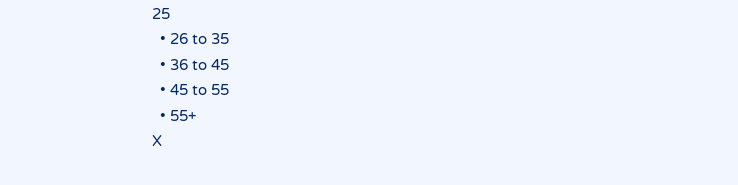25
  • 26 to 35
  • 36 to 45
  • 45 to 55
  • 55+
X